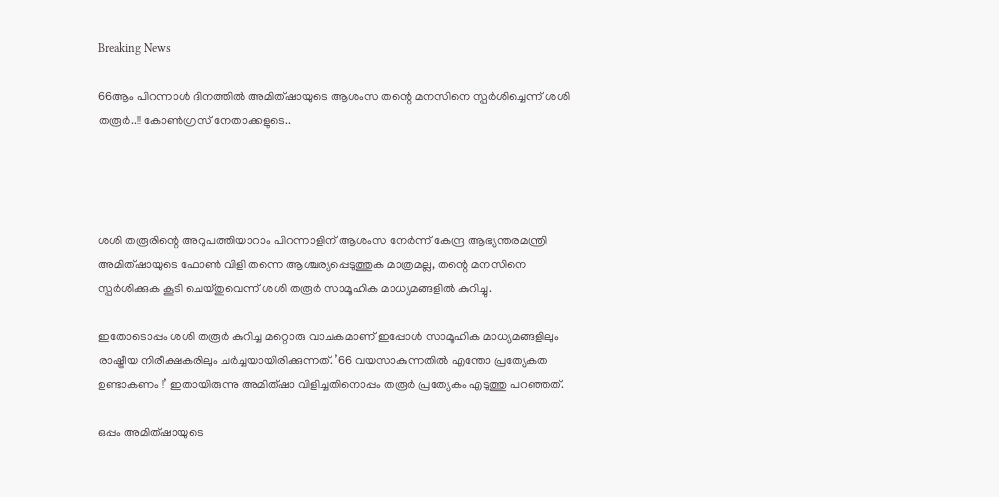Breaking News

66ആം പിറന്നാള്‍ ദിനത്തില്‍ അമിത്ഷായുടെ ആശംസ തന്റെ മനസിനെ സ്പര്‍ശിച്ചെന്ന് ശശി തരൂർ..!! കോൺഗ്രസ് നേതാക്കളുടെ..




ശശി തരൂരിന്റെ അറുപത്തിയാറാം പിറന്നാളിന് ആശംസ നേര്‍ന്ന് കേന്ദ്ര ആഭ്യന്തരമന്ത്രി അമിത്ഷായുടെ ഫോണ്‍ വിളി തന്നെ ആശ്ചര്യപ്പെടുത്തുക മാത്രമല്ല, തന്റെ മനസിനെ സ്പര്‍ശിക്കുക കൂടി ചെയ്തുവെന്ന് ശശി തരൂര്‍ സാമൂഹിക മാധ്യമങ്ങളില്‍ കുറിച്ചു.

ഇതോടൊപ്പം ശശി തരൂര്‍ കുറിച്ച മറ്റൊരു വാചകമാണ് ഇപ്പോള്‍ സാമൂഹിക മാധ്യമങ്ങളിലും രാഷ്ട്രീയ നിരീക്ഷകരിലും ചര്‍ച്ചയായിരിക്കുന്നത്. ’66 വയസാകുന്നതില്‍ എന്തോ പ്രത്യേകത ഉണ്ടാകണം !’ ഇതായിരുന്നു അമിത്ഷാ വിളിച്ചതിനൊപ്പം തരൂര്‍ പ്രത്യേകം എടുത്തു പറഞ്ഞത്.

ഒപ്പം അമിത്ഷായുടെ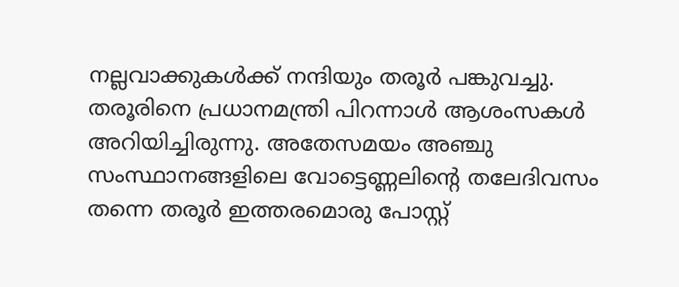നല്ലവാക്കുകള്‍ക്ക് നന്ദിയും തരൂര്‍ പങ്കുവച്ചു. തരൂരിനെ പ്രധാനമന്ത്രി പിറന്നാള്‍ ആശംസകള്‍ അറിയിച്ചിരുന്നു. അതേസമയം അഞ്ചു സംസ്ഥാനങ്ങളിലെ വോട്ടെണ്ണലിന്റെ തലേദിവസം തന്നെ തരൂര്‍ ഇത്തരമൊരു പോസ്റ്റ്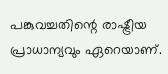പങ്കുവച്ചതിന്റെ രാഷ്ട്രീയ പ്രാധാന്യവും ഏറെയാണ്.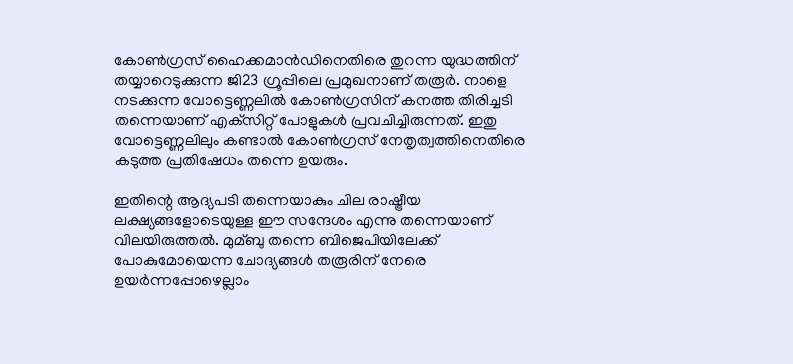കോണ്‍ഗ്രസ് ഹൈക്കമാന്‍ഡിനെതിരെ തുറന്ന യുദ്ധത്തിന് തയ്യാറെടുക്കുന്ന ജി23 ഗ്രൂപ്പിലെ പ്രമുഖനാണ് തരൂര്‍. നാളെ നടക്കുന്ന വോട്ടെണ്ണലില്‍ കോണ്‍ഗ്രസിന് കനത്ത തിരിച്ചടി തന്നെയാണ് എക്‌സിറ്റ് പോളുകള്‍ പ്രവചിച്ചിരുന്നത്. ഇതു വോട്ടെണ്ണലിലും കണ്ടാല്‍ കോണ്‍ഗ്രസ് നേതൃത്വത്തിനെതിരെ കടുത്ത പ്രതിഷേധം തന്നെ ഉയരും.

ഇതിന്റെ ആദ്യപടി തന്നെയാകും ചില രാഷ്ട്രീയ ലക്ഷ്യങ്ങളോടെയുള്ള ഈ സന്ദേശം എന്നു തന്നെയാണ് വിലയിരുത്തല്‍. മുമ്ബു തന്നെ ബിജെപിയിലേക്ക് പോകുമോയെന്ന ചോദ്യങ്ങള്‍ തരൂരിന് നേരെ ഉയര്‍ന്നപ്പോഴെല്ലാം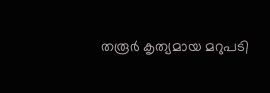തരൂര്‍ കൃത്യമായ മറുപടി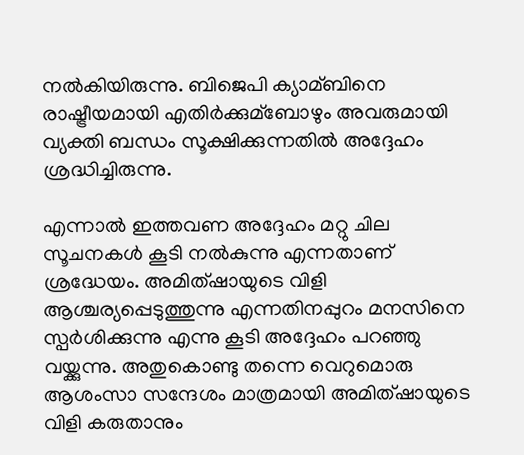നല്‍കിയിരുന്നു. ബിജെപി ക്യാമ്ബിനെ രാഷ്ട്രീയമായി എതിര്‍ക്കുമ്ബോഴും അവരുമായി വ്യക്തി ബന്ധം സൂക്ഷിക്കുന്നതില്‍ അദ്ദേഹം ശ്രദ്ധിച്ചിരുന്നു.

എന്നാല്‍ ഇത്തവണ അദ്ദേഹം മറ്റു ചില സൂചനകള്‍ കൂടി നല്‍കുന്നു എന്നതാണ് ശ്രദ്ധേയം. അമിത്ഷായുടെ വിളി ആശ്ചര്യപ്പെടുത്തുന്നു എന്നതിനപ്പുറം മനസിനെ സ്പര്‍ശിക്കുന്നു എന്നു കൂടി അദ്ദേഹം പറഞ്ഞു വയ്ക്കുന്നു. അതുകൊണ്ടു തന്നെ വെറുമൊരു ആശംസാ സന്ദേശം മാത്രമായി അമിത്ഷായുടെ വിളി കരുതാനും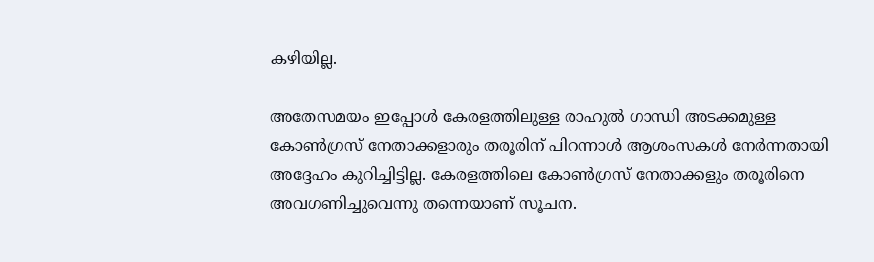കഴിയില്ല.

അതേസമയം ഇപ്പോള്‍ കേരളത്തിലുള്ള രാഹുല്‍ ഗാന്ധി അടക്കമുള്ള കോണ്‍ഗ്രസ് നേതാക്കളാരും തരൂരിന് പിറന്നാള്‍ ആശംസകള്‍ നേര്‍ന്നതായി അദ്ദേഹം കുറിച്ചിട്ടില്ല. കേരളത്തിലെ കോണ്‍ഗ്രസ് നേതാക്കളും തരൂരിനെ അവഗണിച്ചുവെന്നു തന്നെയാണ് സൂചന.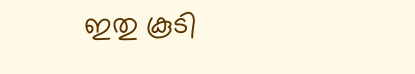ഇതു കൂടി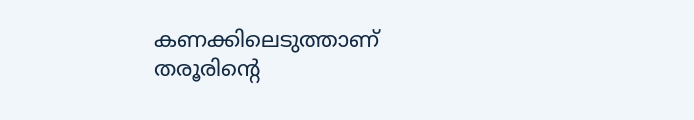കണക്കിലെടുത്താണ് തരൂരിന്റെ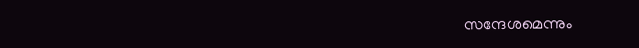സന്ദേശമെന്നും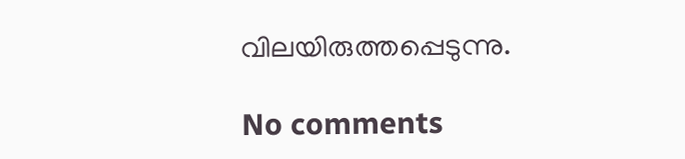വിലയിരുത്തപ്പെടുന്നു.

No comments